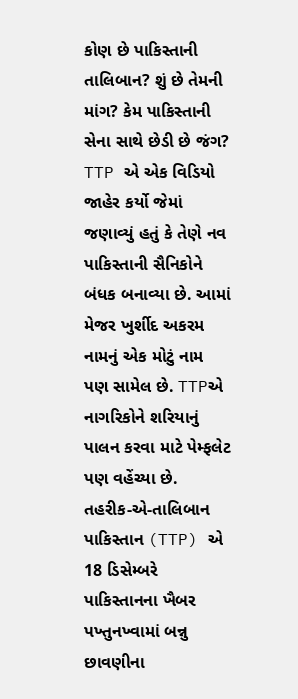કોણ છે પાકિસ્તાની તાલિબાન? શું છે તેમની માંગ? કેમ પાકિસ્તાની સેના સાથે છેડી છે જંગ?
TTP એ એક વિડિયો જાહેર કર્યો જેમાં જણાવ્યું હતું કે તેણે નવ પાકિસ્તાની સૈનિકોને બંધક બનાવ્યા છે. આમાં મેજર ખુર્શીદ અકરમ નામનું એક મોટું નામ પણ સામેલ છે. TTPએ નાગરિકોને શરિયાનું પાલન કરવા માટે પેમ્ફલેટ પણ વહેંચ્યા છે.
તહરીક-એ-તાલિબાન પાકિસ્તાન (TTP) એ 18 ડિસેમ્બરે પાકિસ્તાનના ખૈબર પખ્તુનખ્વામાં બન્નુ છાવણીના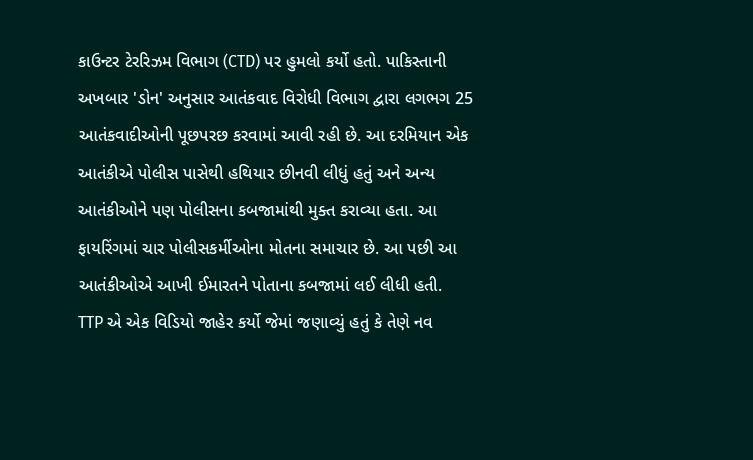કાઉન્ટર ટેરરિઝમ વિભાગ (CTD) પર હુમલો કર્યો હતો. પાકિસ્તાની અખબાર 'ડોન' અનુસાર આતંકવાદ વિરોધી વિભાગ દ્વારા લગભગ 25 આતંકવાદીઓની પૂછપરછ કરવામાં આવી રહી છે. આ દરમિયાન એક આતંકીએ પોલીસ પાસેથી હથિયાર છીનવી લીધું હતું અને અન્ય આતંકીઓને પણ પોલીસના કબજામાંથી મુક્ત કરાવ્યા હતા. આ ફાયરિંગમાં ચાર પોલીસકર્મીઓના મોતના સમાચાર છે. આ પછી આ આતંકીઓએ આખી ઈમારતને પોતાના કબજામાં લઈ લીધી હતી.
TTP એ એક વિડિયો જાહેર કર્યો જેમાં જણાવ્યું હતું કે તેણે નવ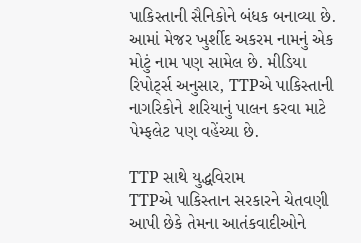પાકિસ્તાની સૈનિકોને બંધક બનાવ્યા છે. આમાં મેજર ખુર્શીદ અકરમ નામનું એક મોટું નામ પણ સામેલ છે. મીડિયા રિપોર્ટ્સ અનુસાર, TTPએ પાકિસ્તાની નાગરિકોને શરિયાનું પાલન કરવા માટે પેમ્ફલેટ પણ વહેંચ્યા છે.

TTP સાથે યુદ્ધવિરામ
TTPએ પાકિસ્તાન સરકારને ચેતવણી આપી છેકે તેમના આતંકવાદીઓને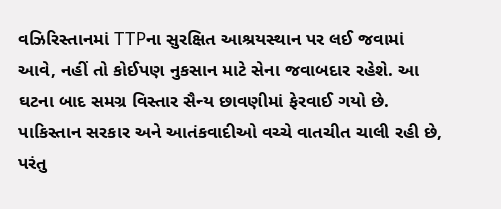વઝિરિસ્તાનમાં TTPના સુરક્ષિત આશ્રયસ્થાન પર લઈ જવામાં આવે, નહીં તો કોઈપણ નુકસાન માટે સેના જવાબદાર રહેશે. આ ઘટના બાદ સમગ્ર વિસ્તાર સૈન્ય છાવણીમાં ફેરવાઈ ગયો છે. પાકિસ્તાન સરકાર અને આતંકવાદીઓ વચ્ચે વાતચીત ચાલી રહી છે, પરંતુ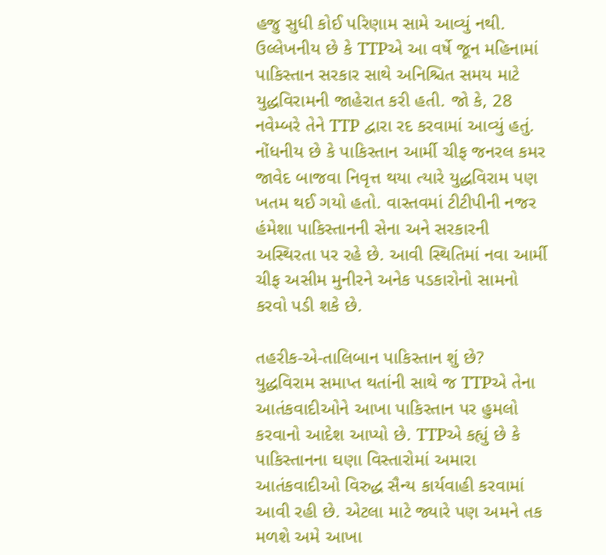હજુ સુધી કોઈ પરિણામ સામે આવ્યું નથી.
ઉલ્લેખનીય છે કે TTPએ આ વર્ષે જૂન મહિનામાં પાકિસ્તાન સરકાર સાથે અનિશ્ચિત સમય માટે યુદ્ધવિરામની જાહેરાત કરી હતી. જો કે, 28 નવેમ્બરે તેને TTP દ્વારા રદ કરવામાં આવ્યું હતું. નોંધનીય છે કે પાકિસ્તાન આર્મી ચીફ જનરલ કમર જાવેદ બાજવા નિવૃત્ત થયા ત્યારે યુદ્ધવિરામ પણ ખતમ થઈ ગયો હતો. વાસ્તવમાં ટીટીપીની નજર હંમેશા પાકિસ્તાનની સેના અને સરકારની અસ્થિરતા પર રહે છે. આવી સ્થિતિમાં નવા આર્મી ચીફ અસીમ મુનીરને અનેક પડકારોનો સામનો કરવો પડી શકે છે.

તહરીક-એ-તાલિબાન પાકિસ્તાન શું છે?
યુદ્ધવિરામ સમાપ્ત થતાંની સાથે જ TTPએ તેના આતંકવાદીઓને આખા પાકિસ્તાન પર હુમલો કરવાનો આદેશ આપ્યો છે. TTPએ કહ્યું છે કે પાકિસ્તાનના ઘણા વિસ્તારોમાં અમારા આતંકવાદીઓ વિરુદ્ધ સૈન્ય કાર્યવાહી કરવામાં આવી રહી છે. એટલા માટે જ્યારે પણ અમને તક મળશે અમે આખા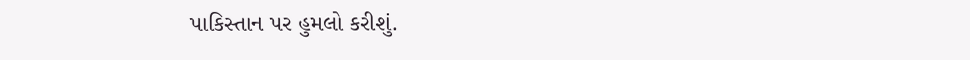પાકિસ્તાન પર હુમલો કરીશું.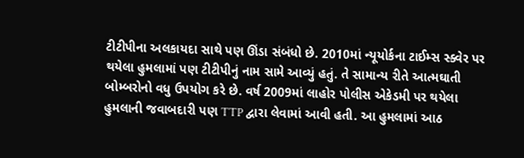ટીટીપીના અલકાયદા સાથે પણ ઊંડા સંબંધો છે. 2010માં ન્યૂયોર્કના ટાઈમ્સ સ્ક્વેર પર થયેલા હુમલામાં પણ ટીટીપીનું નામ સામે આવ્યું હતું. તે સામાન્ય રીતે આત્મઘાતી બોમ્બરોનો વધુ ઉપયોગ કરે છે. વર્ષ 2009માં લાહોર પોલીસ એકેડમી પર થયેલા હુમલાની જવાબદારી પણ TTP દ્વારા લેવામાં આવી હતી. આ હુમલામાં આઠ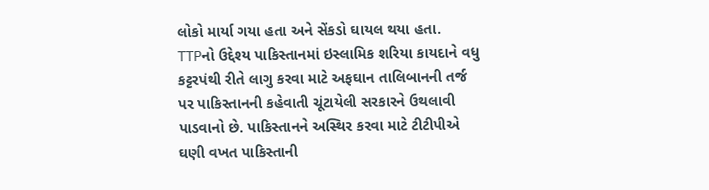લોકો માર્યા ગયા હતા અને સેંકડો ઘાયલ થયા હતા.
TTPનો ઉદ્દેશ્ય પાકિસ્તાનમાં ઇસ્લામિક શરિયા કાયદાને વધુ કટ્ટરપંથી રીતે લાગુ કરવા માટે અફઘાન તાલિબાનની તર્જ પર પાકિસ્તાનની કહેવાતી ચૂંટાયેલી સરકારને ઉથલાવી પાડવાનો છે. પાકિસ્તાનને અસ્થિર કરવા માટે ટીટીપીએ ઘણી વખત પાકિસ્તાની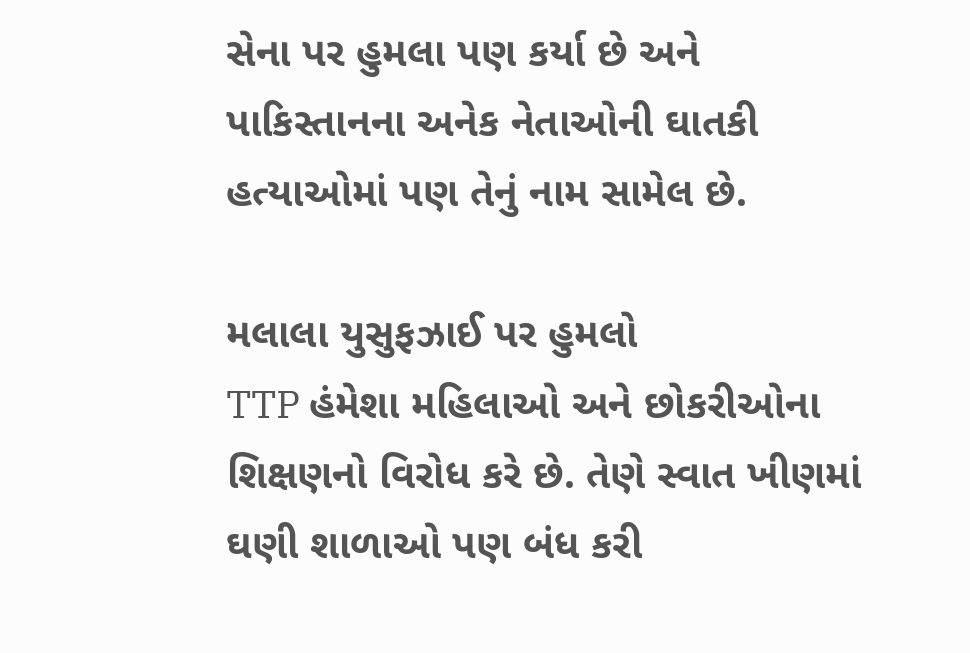સેના પર હુમલા પણ કર્યા છે અને પાકિસ્તાનના અનેક નેતાઓની ઘાતકી હત્યાઓમાં પણ તેનું નામ સામેલ છે.

મલાલા યુસુફઝાઈ પર હુમલો
TTP હંમેશા મહિલાઓ અને છોકરીઓના શિક્ષણનો વિરોધ કરે છે. તેણે સ્વાત ખીણમાં ઘણી શાળાઓ પણ બંધ કરી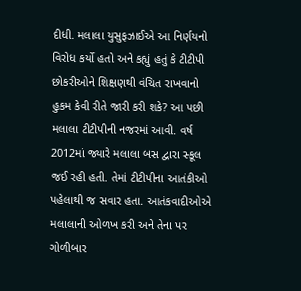દીધી. મલાલા યુસુફઝાઈએ આ નિર્ણયનો વિરોધ કર્યો હતો અને કહ્યું હતું કે ટીટીપી છોકરીઓને શિક્ષણથી વંચિત રાખવાનો હુકમ કેવી રીતે જારી કરી શકે? આ પછી મલાલા ટીટીપીની નજરમાં આવી. વર્ષ 2012માં જ્યારે મલાલા બસ દ્વારા સ્કૂલ જઈ રહી હતી. તેમાં ટીટીપીના આતંકીઓ પહેલાથી જ સવાર હતા. આતંકવાદીઓએ મલાલાની ઓળખ કરી અને તેના પર ગોળીબાર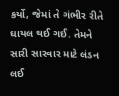કર્યો, જેમાં તે ગંભીર રીતે ઘાયલ થઈ ગઈ. તેમને સારી સારવાર માટે લંડન લઈ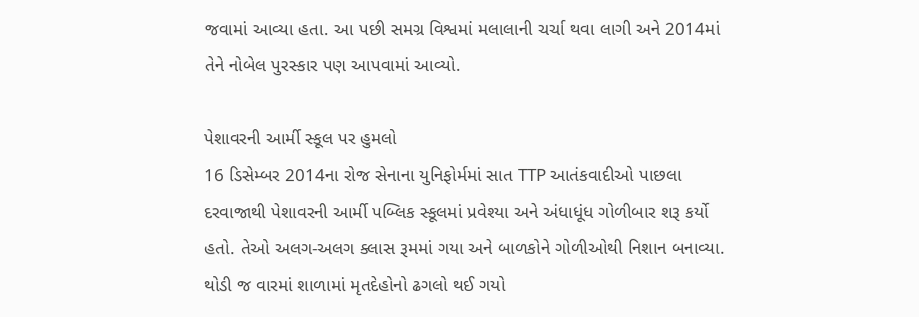જવામાં આવ્યા હતા. આ પછી સમગ્ર વિશ્વમાં મલાલાની ચર્ચા થવા લાગી અને 2014માં તેને નોબેલ પુરસ્કાર પણ આપવામાં આવ્યો.

પેશાવરની આર્મી સ્કૂલ પર હુમલો
16 ડિસેમ્બર 2014ના રોજ સેનાના યુનિફોર્મમાં સાત TTP આતંકવાદીઓ પાછલા દરવાજાથી પેશાવરની આર્મી પબ્લિક સ્કૂલમાં પ્રવેશ્યા અને અંધાધૂંધ ગોળીબાર શરૂ કર્યો હતો. તેઓ અલગ-અલગ ક્લાસ રૂમમાં ગયા અને બાળકોને ગોળીઓથી નિશાન બનાવ્યા. થોડી જ વારમાં શાળામાં મૃતદેહોનો ઢગલો થઈ ગયો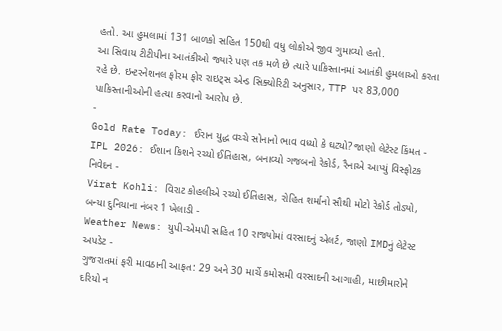હતો. આ હુમલામાં 131 બાળકો સહિત 150થી વધુ લોકોએ જીવ ગુમાવ્યો હતો.
આ સિવાય ટીટીપીના આતંકીઓ જ્યારે પણ તક મળે છે ત્યારે પાકિસ્તાનમાં આતંકી હુમલાઓ કરતા રહે છે. ઇન્ટરનેશનલ ફોરમ ફોર રાઇટ્સ એન્ડ સિક્યોરિટી અનુસાર, TTP પર 83,000 પાકિસ્તાનીઓની હત્યા કરવાનો આરોપ છે.
-
Gold Rate Today: ઈરાન યુદ્ધ વચ્ચે સોનાનો ભાવ વધ્યો કે ઘટ્યો? જાણો લેટેસ્ટ કિંમત -
IPL 2026: ઈશાન કિશને રચ્યો ઈતિહાસ, બનાવ્યો ગજબનો રેકોર્ડ, રૈનાએ આપ્યું વિસ્ફોટક નિવેદન -
Virat Kohli: વિરાટ કોહલીએ રચ્યો ઈતિહાસ, રોહિત શર્માનો સૌથી મોટો રેકોર્ડ તોડ્યો, બન્યા દુનિયાના નંબર 1 ખેલાડી -
Weather News: યુપી-એમપી સહિત 10 રાજ્યોમાં વરસાદનું એલર્ટ, જાણો IMDનું લેટેસ્ટ અપડેટ -
ગુજરાતમાં ફરી માવઠાની આફત: 29 અને 30 માર્ચે કમોસમી વરસાદની આગાહી, માછીમારોને દરિયો ન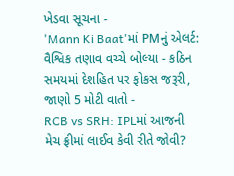ખેડવા સૂચના -
'Mann Ki Baat'માં PMનું એલર્ટ: વૈશ્વિક તણાવ વચ્ચે બોલ્યા - કઠિન સમયમાં દેશહિત પર ફોકસ જરૂરી, જાણો 5 મોટી વાતો -
RCB vs SRH: IPLમાં આજની મેચ ફ્રીમાં લાઈવ કેવી રીતે જોવી?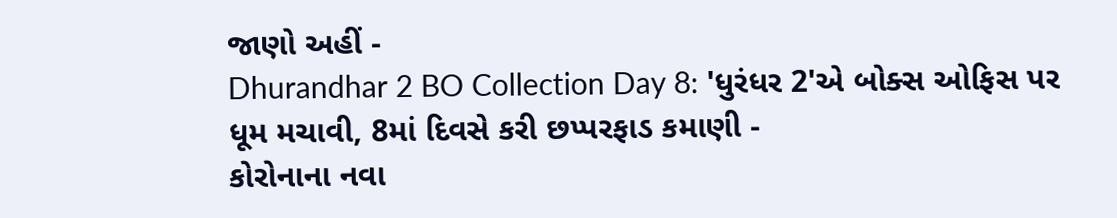જાણો અહીં -
Dhurandhar 2 BO Collection Day 8: 'ધુરંધર 2'એ બોક્સ ઓફિસ પર ધૂમ મચાવી, 8માં દિવસે કરી છપ્પરફાડ કમાણી -
કોરોનાના નવા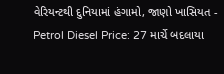વેરિયન્ટથી દુનિયામાં હંગામો, જાણો ખાસિયત -
Petrol Diesel Price: 27 માર્ચે બદલાયા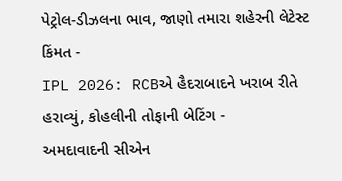પેટ્રોલ-ડીઝલના ભાવ, જાણો તમારા શહેરની લેટેસ્ટ કિંમત -
IPL 2026: RCBએ હૈદરાબાદને ખરાબ રીતે હરાવ્યું, કોહલીની તોફાની બેટિંગ -
અમદાવાદની સીએન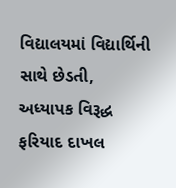વિદ્યાલયમાં વિદ્યાર્થિની સાથે છેડતી, અધ્યાપક વિરૂદ્ધ ફરિયાદ દાખલ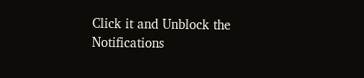Click it and Unblock the Notifications